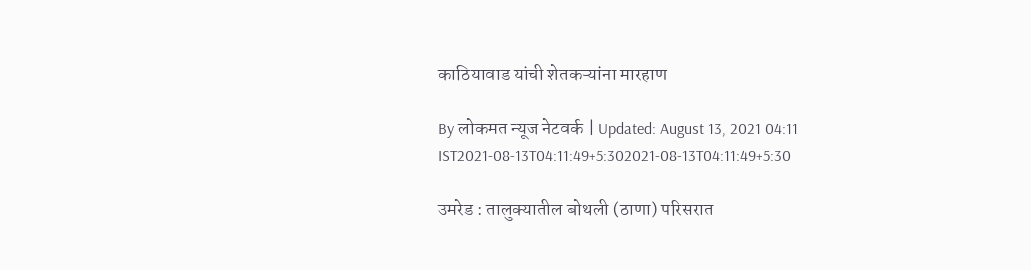काठियावाड यांची शेतकऱ्यांना मारहाण

By लोकमत न्यूज नेटवर्क | Updated: August 13, 2021 04:11 IST2021-08-13T04:11:49+5:302021-08-13T04:11:49+5:30

उमरेड : तालुक्यातील बोथली (ठाणा) परिसरात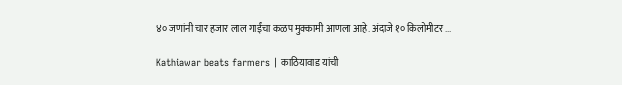४० जणांनी चार हजार लाल गाईंचा कळप मुक्कामी आणला आहे. अंदाजे १० किलोमीटर ...

Kathiawar beats farmers | काठियावाड यांची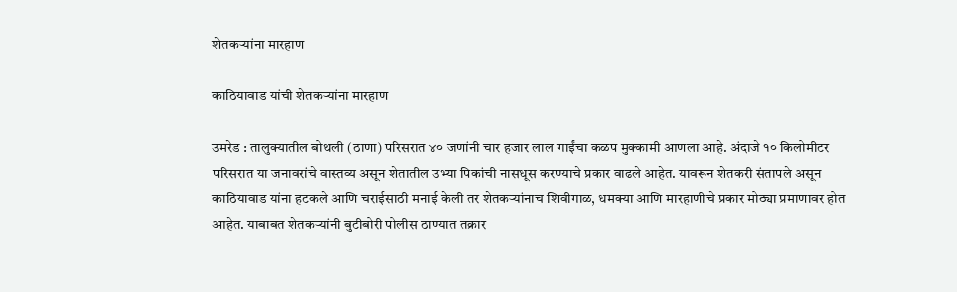शेतकऱ्यांना मारहाण

काठियावाड यांची शेतकऱ्यांना मारहाण

उमरेड : तालुक्यातील बोथली (ठाणा) परिसरात ४० जणांनी चार हजार लाल गाईंचा कळप मुक्कामी आणला आहे. अंदाजे १० किलोमीटर परिसरात या जनावरांचे वास्तव्य असून शेतातील उभ्या पिकांची नासधूस करण्याचे प्रकार वाढले आहेत. यावरून शेतकरी संतापले असून काठियावाड यांना हटकले आणि चराईसाठी मनाई केली तर शेतकऱ्यांनाच शिवीगाळ, धमक्या आणि मारहाणीचे प्रकार मोठ्या प्रमाणावर होत आहेत. याबाबत शेतकऱ्यांनी बुटीबोरी पोलीस ठाण्यात तक्रार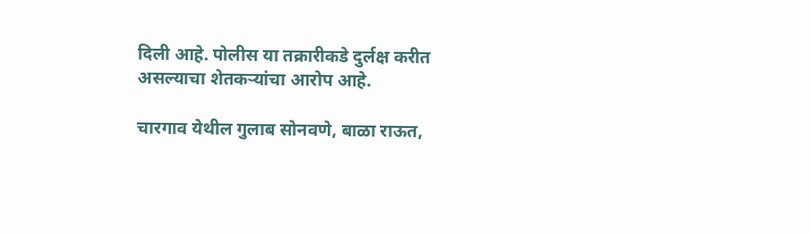दिली आहे. पोलीस या तक्रारीकडे दुर्लक्ष करीत असल्याचा शेतकऱ्यांचा आरोप आहे.

चारगाव येथील गुलाब सोनवणे, बाळा राऊत,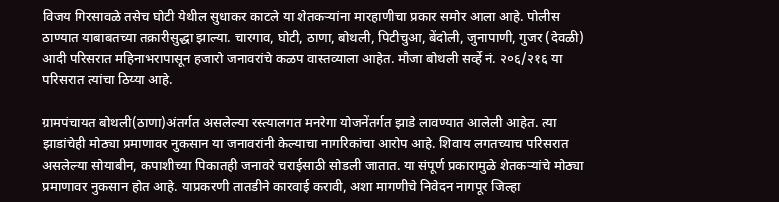विजय गिरसावळे तसेच घोटी येथील सुधाकर काटले या शेतकऱ्यांना मारहाणीचा प्रकार समोर आला आहे. पोलीस ठाण्यात याबाबतच्या तक्रारीसुद्धा झाल्या. चारगाव, घोटी, ठाणा, बोथली, पिटीचुआ, बेंदोली, जुनापाणी, गुजर (देवळी) आदी परिसरात महिनाभरापासून हजारो जनावरांचे कळप वास्तव्याला आहेत. मौजा बोथली सर्व्हे नं. २०६/२१६ या परिसरात त्यांचा ठिय्या आहे.

ग्रामपंचायत बोथली(ठाणा)अंतर्गत असलेल्या रस्त्यालगत मनरेगा योजनेंतर्गत झाडे लावण्यात आलेली आहेत. त्या झाडांचेही मोठ्या प्रमाणावर नुकसान या जनावरांनी केल्याचा नागरिकांचा आरोप आहे. शिवाय लगतच्याच परिसरात असलेल्या सोयाबीन, कपाशीच्या पिकातही जनावरे चराईसाठी सोडली जातात. या संपूर्ण प्रकारामुळे शेतकऱ्यांचे मोठ्या प्रमाणावर नुकसान होत आहे. याप्रकरणी तातडीने कारवाई करावी, अशा मागणीचे निवेदन नागपूर जिल्हा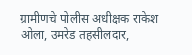ग्रामीणचे पोलीस अधीक्षक राकेश ओला, उमरेड तहसीलदार,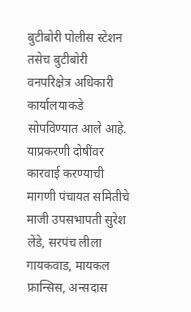बुटीबोरी पोलीस स्टेशन तसेच बुटीबोरी वनपरिक्षेत्र अधिकारी कार्यालयाकडे सोपविण्यात आले आहे. याप्रकरणी दोषींवर कारवाई करण्याची मागणी पंचायत समितीचे माजी उपसभापती सुरेश लेंडे, सरपंच लीला गायकवाड, मायकल फ्रान्सिस, अन्सदास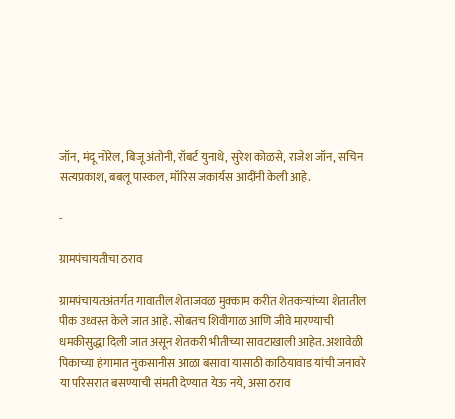जॉन, मंदू नोरेल, बिजू अंतोनी, रॉबर्ट युनाथे, सुरेश कोळसे, राजेश जॉन, सचिन सत्यप्रकाश, बबलू पास्कल, मॉरिस जकार्यस आदींनी केली आहे.

-

ग्रामपंचायतीचा ठराव

ग्रामपंचायतअंतर्गत गावातील शेताजवळ मुक्काम करीत शेतकऱ्यांच्या शेतातील पीक उध्वस्त‌ केले जात आहे. सोबतच शिवीगाळ आणि जीवे मारण्याची धमकीसुद्धा दिली जात असून शेतकरी भीतीच्या सावटाखाली आहेत. अशावेळी पिकाच्या हंगामात नुकसानीस आळा बसावा यासाठी काठियावाड यांची जनावरे या परिसरात बसण्याची संमती देण्यात येऊ नये, असा ठराव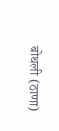बोथली (ठाणा)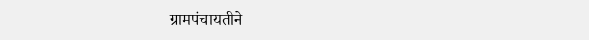ग्रामपंचायतीने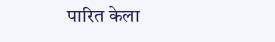पारित केला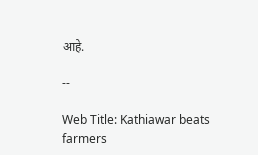आहे.

--

Web Title: Kathiawar beats farmers